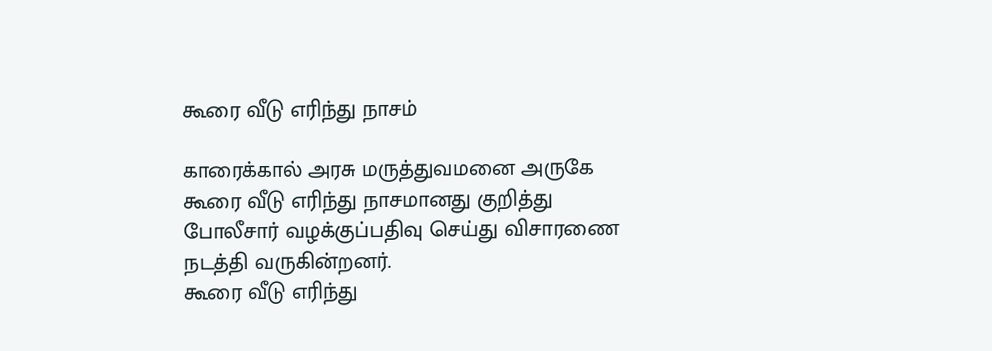கூரை வீடு எரிந்து நாசம்

காரைக்கால் அரசு மருத்துவமனை அருகே கூரை வீடு எரிந்து நாசமானது குறித்து போலீசார் வழக்குப்பதிவு செய்து விசாரணை நடத்தி வருகின்றனர்.
கூரை வீடு எரிந்து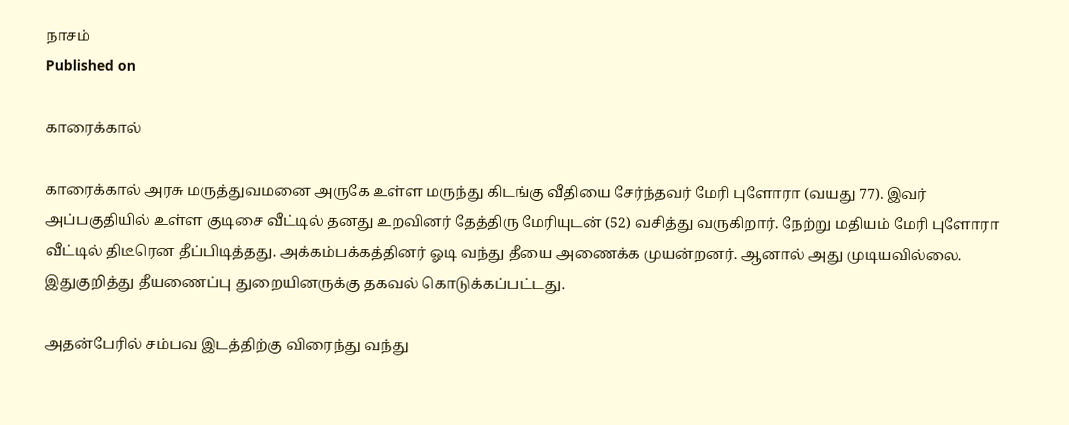நாசம்
Published on

காரைக்கால்

காரைக்கால் அரசு மருத்துவமனை அருகே உள்ள மருந்து கிடங்கு வீதியை சேர்ந்தவர் மேரி புளோரா (வயது 77). இவர் அப்பகுதியில் உள்ள குடிசை வீட்டில் தனது உறவினர் தேத்திரு மேரியுடன் (52) வசித்து வருகிறார். நேற்று மதியம் மேரி புளோரா வீட்டில் திடீரென தீப்பிடித்தது. அக்கம்பக்கத்தினர் ஓடி வந்து தீயை அணைக்க முயன்றனர். ஆனால் அது முடியவில்லை. இதுகுறித்து தீயணைப்பு துறையினருக்கு தகவல் கொடுக்கப்பட்டது.

அதன்பேரில் சம்பவ இடத்திற்கு விரைந்து வந்து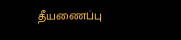தீயணைப்பு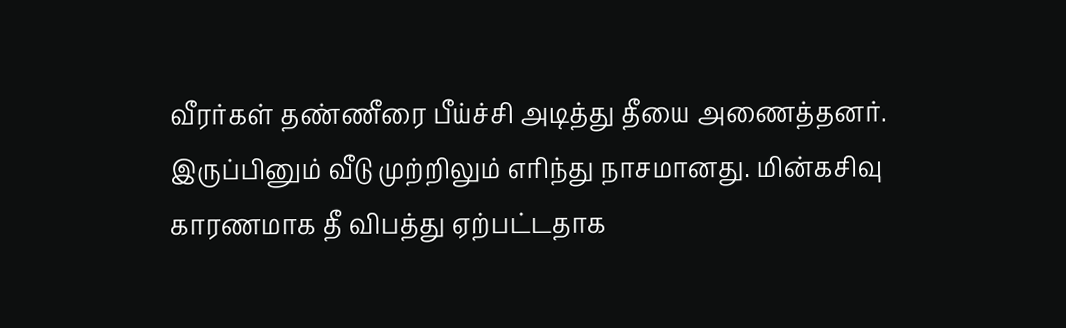வீரர்கள் தண்ணீரை பீய்ச்சி அடித்து தீயை அணைத்தனர். இருப்பினும் வீடு முற்றிலும் எரிந்து நாசமானது. மின்கசிவு காரணமாக தீ விபத்து ஏற்பட்டதாக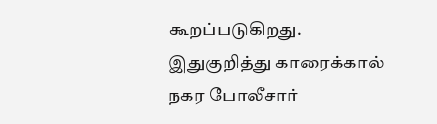கூறப்படுகிறது. இதுகுறித்து காரைக்கால் நகர போலீசார்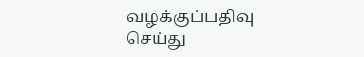வழக்குப்பதிவு செய்து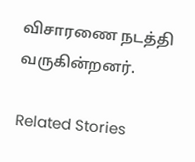விசாரணை நடத்தி வருகின்றனர்.

Related Stories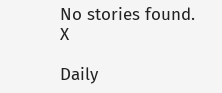No stories found.
X

Daily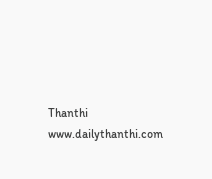Thanthi
www.dailythanthi.com